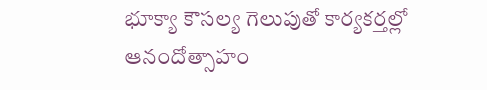భూక్యా కౌసల్య గెలుపుతో కార్యకర్తల్లో ఆనందోత్సాహం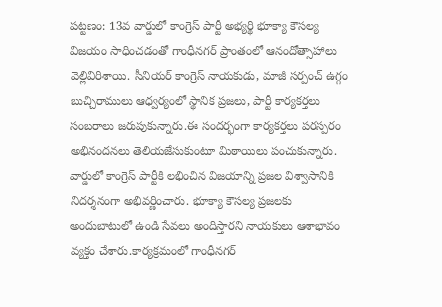పట్టణం: 13వ వార్డులో కాంగ్రెస్ పార్టీ అభ్యర్థి భూక్యా కౌసల్య విజయం సాధించడంతో గాంధీనగర్ ప్రాంతంలో ఆనందోత్సాహాలు వెల్లివిరిశాయి. సీనియర్ కాంగ్రెస్ నాయకుడు, మాజీ సర్పంచ్ ఉగ్గం బుచ్చిరాములు ఆధ్వర్యంలో స్థానిక ప్రజలు, పార్టీ కార్యకర్తలు సంబరాలు జరుపుకున్నారు.ఈ సందర్భంగా కార్యకర్తలు పరస్పరం అభినందనలు తెలియజేసుకుంటూ మిఠాయిలు పంచుకున్నారు. వార్డులో కాంగ్రెస్ పార్టీకి లభించిన విజయాన్ని ప్రజల విశ్వాసానికి నిదర్శనంగా అభివర్ణించారు. భూక్యా కౌసల్య ప్రజలకు అందుబాటులో ఉండి సేవలు అందిస్తారని నాయకులు ఆశాభావం వ్యక్తం చేశారు.కార్యక్రమంలో గాంధీనగర్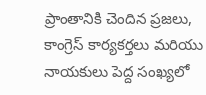ప్రాంతానికి చెందిన ప్రజలు, కాంగ్రెస్ కార్యకర్తలు మరియు నాయకులు పెద్ద సంఖ్యలో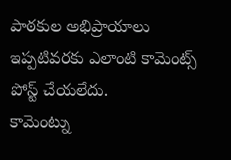పాఠకుల అభిప్రాయాలు
ఇప్పటివరకు ఎలాంటి కామెంట్స్ పోస్ట్ చేయలేదు.
కామెంట్ను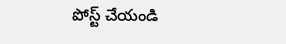పోస్ట్ చేయండి